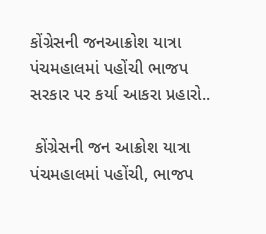કોંગ્રેસની જનઆક્રોશ યાત્રા પંચમહાલમાં પહોંચી ભાજપ સરકાર પર કર્યા આકરા પ્રહારો..

 કોંગ્રેસની જન આક્રોશ યાત્રા પંચમહાલમાં પહોંચી, ભાજપ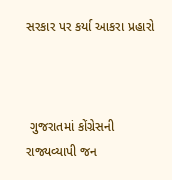સરકાર પર કર્યા આકરા પ્રહારો



 ગુજરાતમાં કોંગ્રેસની રાજ્યવ્યાપી જન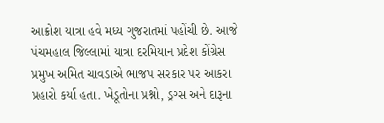આક્રોશ યાત્રા હવે મધ્ય ગુજરાતમાં પહોંચી છે. આજે પંચમહાલ જિલ્લામાં યાત્રા દરમિયાન પ્રદેશ કોંગ્રેસ પ્રમુખ અમિત ચાવડાએ ભાજપ સરકાર પર આકરા પ્રહારો કર્યા હતા. ખેડૂતોના પ્રશ્નો, ડ્રગ્સ અને દારૂના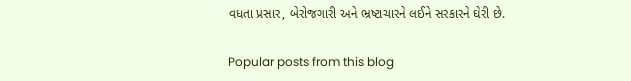વધતા પ્રસાર, બેરોજગારી અને ભ્રષ્ટાચારને લઈને સરકારને ઘેરી છે.

Popular posts from this blog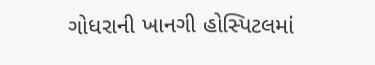ગોધરાની ખાનગી હોસ્પિટલમાં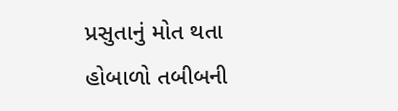પ્રસુતાનું મોત થતા હોબાળો તબીબની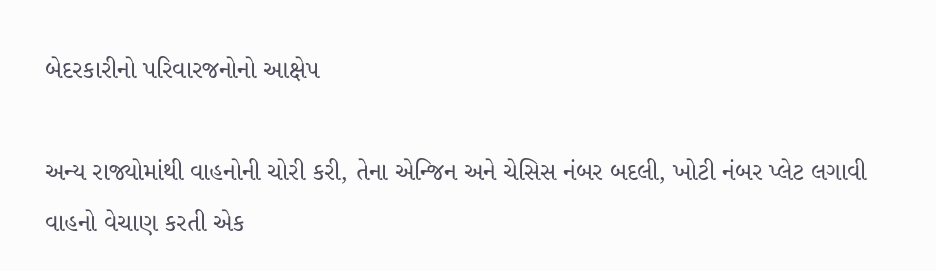બેદરકારીનો પરિવારજનોનો આક્ષેપ

અન્ય રાજ્યોમાંથી વાહનોની ચોરી કરી, તેના એન્જિન અને ચેસિસ નંબર બદલી, ખોટી નંબર પ્લેટ લગાવી વાહનો વેચાણ કરતી એક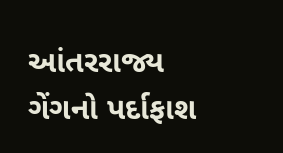આંતરરાજ્ય ગેંગનો પર્દાફાશ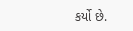કર્યો છે.